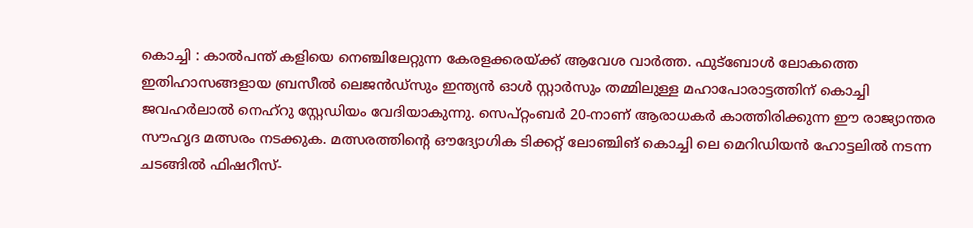കൊച്ചി : കാൽപന്ത് കളിയെ നെഞ്ചിലേറ്റുന്ന കേരളക്കരയ്ക്ക് ആവേശ വാർത്ത. ഫുട്ബോൾ ലോകത്തെ ഇതിഹാസങ്ങളായ ബ്രസീൽ ലെജൻഡ്സും ഇന്ത്യൻ ഓൾ സ്റ്റാർസും തമ്മിലുള്ള മഹാപോരാട്ടത്തിന് കൊച്ചി ജവഹർലാൽ നെഹ്റു സ്റ്റേഡിയം വേദിയാകുന്നു. സെപ്റ്റംബർ 20-നാണ് ആരാധകർ കാത്തിരിക്കുന്ന ഈ രാജ്യാന്തര സൗഹൃദ മത്സരം നടക്കുക. മത്സരത്തിന്റെ ഔദ്യോഗിക ടിക്കറ്റ് ലോഞ്ചിങ് കൊച്ചി ലെ മെറിഡിയൻ ഹോട്ടലിൽ നടന്ന ചടങ്ങിൽ ഫിഷറീസ്-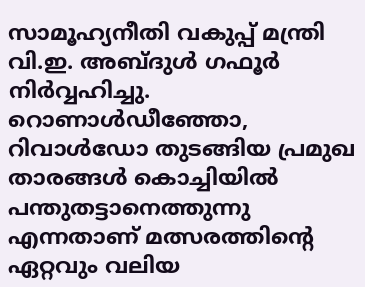സാമൂഹ്യനീതി വകുപ്പ് മന്ത്രി വി.ഇ. അബ്ദുൾ ഗഫൂർ നിർവ്വഹിച്ചു. റൊണാൾഡീഞ്ഞോ, റിവാൾഡോ തുടങ്ങിയ പ്രമുഖ താരങ്ങൾ കൊച്ചിയിൽ പന്തുതട്ടാനെത്തുന്നു എന്നതാണ് മത്സരത്തിന്റെ ഏറ്റവും വലിയ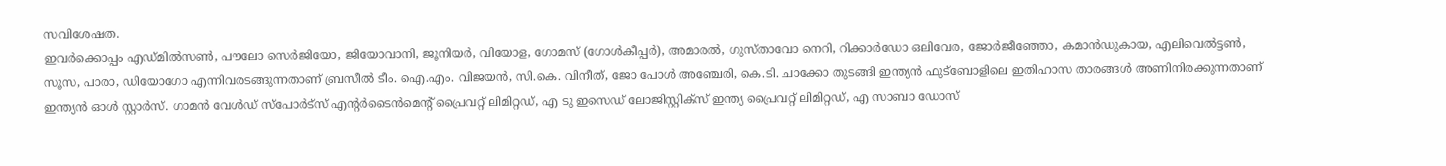സവിശേഷത.
ഇവർക്കൊപ്പം എഡ്മിൽസൺ, പൗലോ സെർജിയോ, ജിയോവാനി, ജൂനിയർ, വിയോള, ഗോമസ് (ഗോൾകീപ്പർ), അമാരൽ, ഗുസ്താവോ നെറി, റിക്കാർഡോ ഒലിവേര, ജോർജീഞ്ഞോ, കമാൻഡുകായ, എലിവെൽട്ടൺ, സൂസ, പാരാ, ഡിയോഗോ എന്നിവരടങ്ങുന്നതാണ് ബ്രസീൽ ടീം. ഐ.എം. വിജയൻ, സി.കെ. വിനീത്, ജോ പോൾ അഞ്ചേരി, കെ.ടി. ചാക്കോ തുടങ്ങി ഇന്ത്യൻ ഫുട്ബോളിലെ ഇതിഹാസ താരങ്ങൾ അണിനിരക്കുന്നതാണ് ഇന്ത്യൻ ഓൾ സ്റ്റാർസ്. ഗാമൻ വേൾഡ് സ്പോർട്സ് എന്റർടൈൻമെന്റ് പ്രൈവറ്റ് ലിമിറ്റഡ്, എ ടു ഇസെഡ് ലോജിസ്റ്റിക്സ് ഇന്ത്യ പ്രൈവറ്റ് ലിമിറ്റഡ്, എ സാബാ ഡോസ്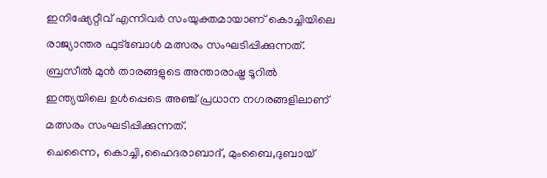ഇനിഷ്യേറ്റീവ് എന്നിവർ സംയുക്തമായാണ് കൊച്ചിയിലെ രാജ്യാന്തര ഫുട്ബോൾ മത്സരം സംഘടിപ്പിക്കുന്നത്. ബ്രസീൽ മുൻ താരങ്ങളുടെ അന്താരാഷ്ട്ര ടൂറിൽ ഇന്ത്യയിലെ ഉൾപ്പെടെ അഞ്ച് പ്രധാന നഗരങ്ങളിലാണ് മത്സരം സംഘടിപ്പിക്കുന്നത്.
ചെന്നൈ, കൊച്ചി,ഹൈദരാബാദ്, മുംബൈ,ദുബായ്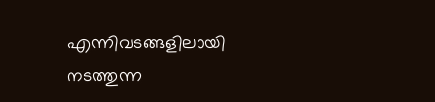എന്നിവടങ്ങളിലായി നടത്തുന്ന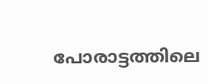പോരാട്ടത്തിലെ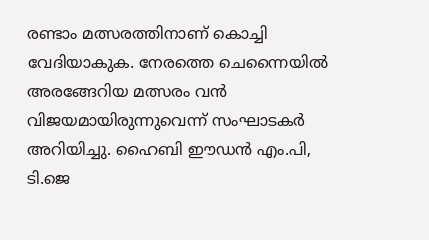രണ്ടാം മത്സരത്തിനാണ് കൊച്ചി വേദിയാകുക. നേരത്തെ ചെന്നൈയിൽ അരങ്ങേറിയ മത്സരം വൻ വിജയമായിരുന്നുവെന്ന് സംഘാടകർ അറിയിച്ചു. ഹൈബി ഈഡൻ എം.പി, ടി.ജെ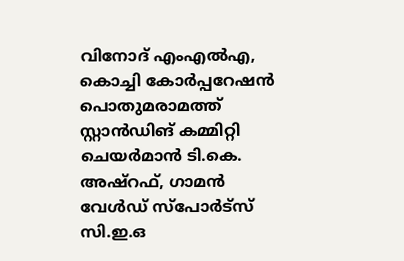വിനോദ് എംഎൽഎ, കൊച്ചി കോർപ്പറേഷൻ പൊതുമരാമത്ത് സ്റ്റാൻഡിങ് കമ്മിറ്റി ചെയർമാൻ ടി.കെ. അഷ്റഫ്, ഗാമൻ വേൾഡ് സ്പോർട്സ് സി.ഇ.ഒ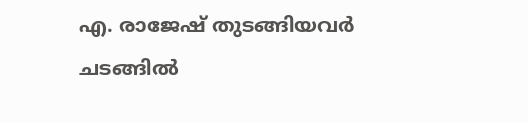എ. രാജേഷ് തുടങ്ങിയവർ ചടങ്ങിൽ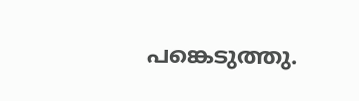പങ്കെടുത്തു.